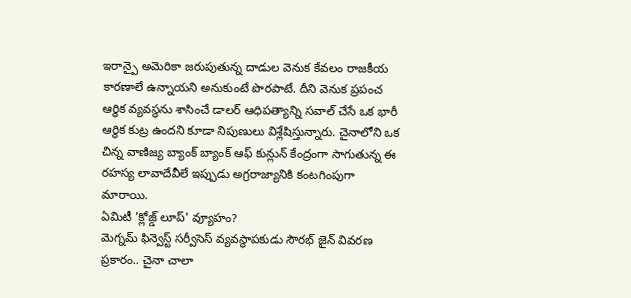ఇరాన్పై అమెరికా జరుపుతున్న దాడుల వెనుక కేవలం రాజకీయ కారణాలే ఉన్నాయని అనుకుంటే పొరపాటే. దీని వెనుక ప్రపంచ ఆర్థిక వ్యవస్థను శాసించే డాలర్ ఆధిపత్యాన్ని సవాల్ చేసే ఒక భారీ ఆర్థిక కుట్ర ఉందని కూడా నిపుణులు విశ్లేషిస్తున్నారు. చైనాలోని ఒక చిన్న వాణిజ్య బ్యాంక్ బ్యాంక్ ఆఫ్ కున్లున్ కేంద్రంగా సాగుతున్న ఈ రహస్య లావాదేవీలే ఇప్పుడు అగ్రరాజ్యానికి కంటగింపుగా మారాయి.
ఏమిటీ 'క్లోజ్డ్ లూప్' వ్యూహం?
మెగ్నమ్ ఫిన్వెస్ట్ సర్వీసెస్ వ్యవస్థాపకుడు సౌరభ్ జైన్ వివరణ ప్రకారం.. చైనా చాలా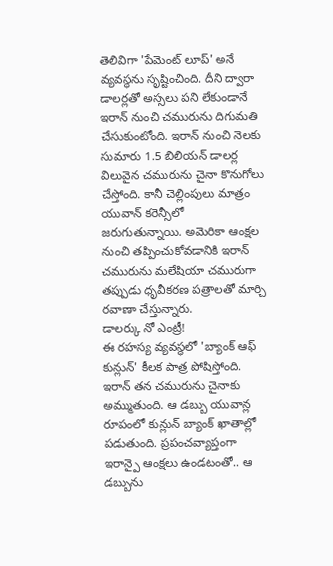తెలివిగా 'పేమెంట్ లూప్' అనే వ్యవస్థను సృష్టించింది. దీని ద్వారా డాలర్లతో అస్సలు పని లేకుండానే ఇరాన్ నుంచి చమురును దిగుమతి చేసుకుంటోంది. ఇరాన్ నుంచి నెలకు సుమారు 1.5 బిలియన్ డాలర్ల విలువైన చమురును చైనా కొనుగోలు చేస్తోంది. కానీ చెల్లింపులు మాత్రం యువాన్ కరెన్సీలో జరుగుతున్నాయి. అమెరికా ఆంక్షల నుంచి తప్పించుకోవడానికి ఇరాన్ చమురును మలేషియా చమురుగా తప్పుడు ధృవీకరణ పత్రాలతో మార్చి రవాణా చేస్తున్నారు.
డాలర్కు నో ఎంట్రీ!
ఈ రహస్య వ్యవస్థలో 'బ్యాంక్ ఆఫ్ కున్లున్' కీలక పాత్ర పోషిస్తోంది. ఇరాన్ తన చమురును చైనాకు అమ్ముతుంది. ఆ డబ్బు యువాన్ల రూపంలో కున్లున్ బ్యాంక్ ఖాతాల్లో పడుతుంది. ప్రపంచవ్యాప్తంగా ఇరాన్పై ఆంక్షలు ఉండటంతో.. ఆ డబ్బును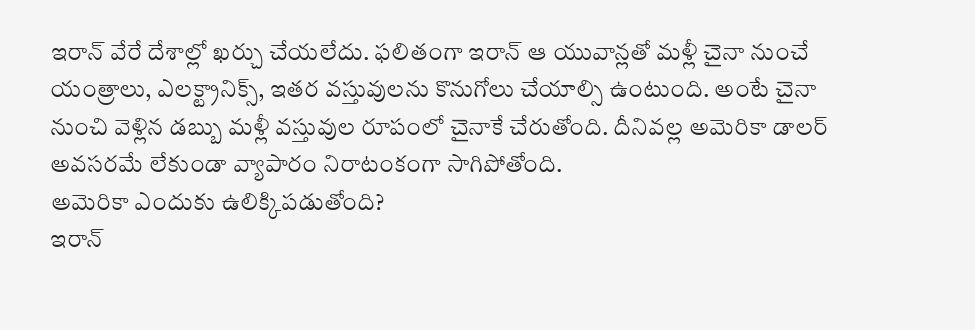ఇరాన్ వేరే దేశాల్లో ఖర్చు చేయలేదు. ఫలితంగా ఇరాన్ ఆ యువాన్లతో మళ్లీ చైనా నుంచే యంత్రాలు, ఎలక్ట్రానిక్స్, ఇతర వస్తువులను కొనుగోలు చేయాల్సి ఉంటుంది. అంటే చైనా నుంచి వెళ్లిన డబ్బు మళ్లీ వస్తువుల రూపంలో చైనాకే చేరుతోంది. దీనివల్ల అమెరికా డాలర్ అవసరమే లేకుండా వ్యాపారం నిరాటంకంగా సాగిపోతోంది.
అమెరికా ఎందుకు ఉలిక్కిపడుతోంది?
ఇరాన్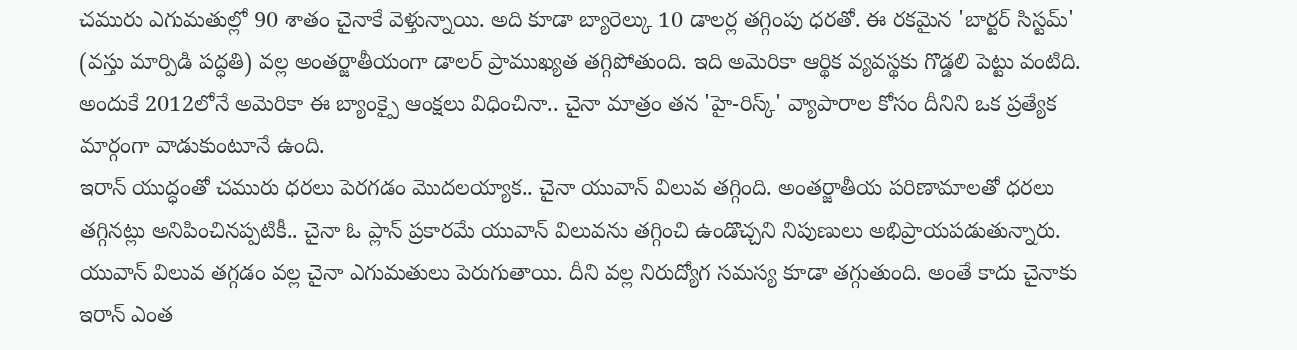చమురు ఎగుమతుల్లో 90 శాతం చైనాకే వెళ్తున్నాయి. అది కూడా బ్యారెల్కు 10 డాలర్ల తగ్గింపు ధరతో. ఈ రకమైన 'బార్టర్ సిస్టమ్' (వస్తు మార్పిడి పద్ధతి) వల్ల అంతర్జాతీయంగా డాలర్ ప్రాముఖ్యత తగ్గిపోతుంది. ఇది అమెరికా ఆర్థిక వ్యవస్థకు గొడ్డలి పెట్టు వంటిది. అందుకే 2012లోనే అమెరికా ఈ బ్యాంక్పై ఆంక్షలు విధించినా.. చైనా మాత్రం తన 'హై-రిస్క్' వ్యాపారాల కోసం దీనిని ఒక ప్రత్యేక మార్గంగా వాడుకుంటూనే ఉంది.
ఇరాన్ యుద్ధంతో చమురు ధరలు పెరగడం మొదలయ్యాక.. చైనా యువాన్ విలువ తగ్గింది. అంతర్జాతీయ పరిణామాలతో ధరలు తగ్గినట్లు అనిపించినప్పటికీ.. చైనా ఓ ప్లాన్ ప్రకారమే యువాన్ విలువను తగ్గించి ఉండొచ్చని నిపుణులు అభిప్రాయపడుతున్నారు. యువాన్ విలువ తగ్గడం వల్ల చైనా ఎగుమతులు పెరుగుతాయి. దీని వల్ల నిరుద్యోగ సమస్య కూడా తగ్గుతుంది. అంతే కాదు చైనాకు ఇరాన్ ఎంత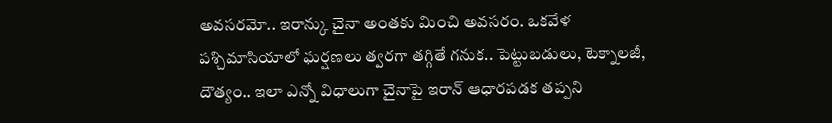అవసరమో.. ఇరాన్కు చైనా అంతకు మించి అవసరం. ఒకవేళ పశ్చిమాసియాలో ఘర్షణలు త్వరగా తగ్గితే గనుక.. పెట్టుబడులు, టెక్నాలజీ, దౌత్యం.. ఇలా ఎన్నో విధాలుగా చైనాపై ఇరాన్ ఆధారపడక తప్పని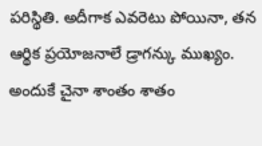పరిస్థితి. అదీగాక ఎవరెటు పోయినా, తన ఆర్థిక ప్రయోజనాలే డ్రాగన్కు ముఖ్యం. అందుకే చైనా శాంతం శాతం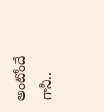అంటోందే గానీ..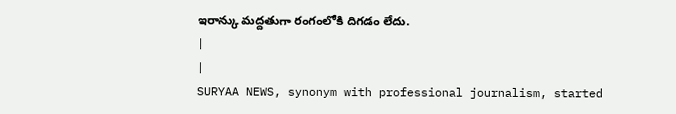ఇరాన్కు మద్దతుగా రంగంలోకి దిగడం లేదు.
|
|
SURYAA NEWS, synonym with professional journalism, started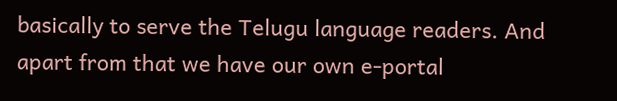basically to serve the Telugu language readers. And apart from that we have our own e-portal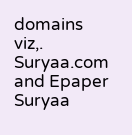domains viz,. Suryaa.com and Epaper Suryaa